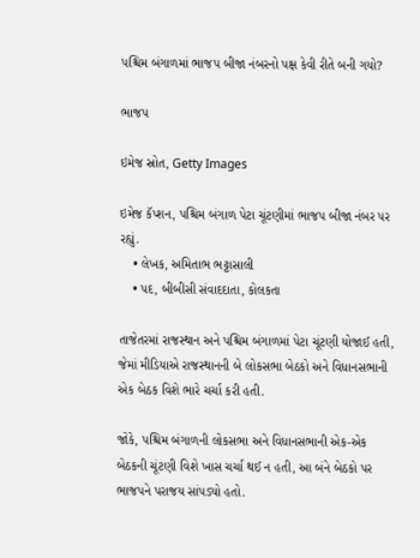પશ્ચિમ બંગાળમાં ભાજપ બીજા નંબરનો પક્ષ કેવી રીતે બની ગયો?

ભાજપ

ઇમેજ સ્રોત, Getty Images

ઇમેજ કૅપ્શન, પશ્ચિમ બંગાળ પેટા ચૂંટણીમાં ભાજપ બીજા નંબર પર રહ્યું.
    • લેખક, અમિતાભ ભટ્ટાસાલી
    • પદ, બીબીસી સંવાદદાતા, કોલકતા

તાજેતરમાં રાજસ્થાન અને પશ્ચિમ બંગાળમાં પેટા ચૂંટણી યોજાઈ હતી, જેમાં મીડિયાએ રાજસ્થાનની બે લોકસભા બેઠકો અને વિધાનસભાની એક બેઠક વિશે ભારે ચર્ચા કરી હતી.

જોકે, પશ્ચિમ બંગાળની લોકસભા અને વિધાનસભાની એક-એક બેઠકની ચૂંટણી વિશે ખાસ ચર્ચા થઈ ન હતી, આ બંને બેઠકો પર ભાજપને પરાજય સાંપડ્યો હતો.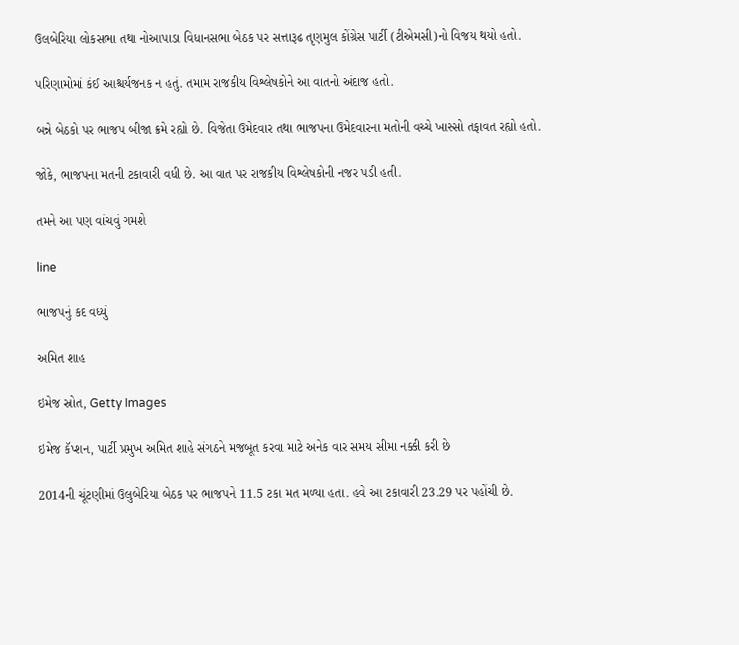ઉલબેરિયા લોકસભા તથા નોઆપાડા વિધાનસભા બેઠક પર સત્તારૂઢ તૃણમુલ કોંગ્રેસ પાર્ટી (ટીએમસી)નો વિજય થયો હતો.

પરિણામોમાં કંઈ આશ્ચર્યજનક ન હતું. તમામ રાજકીય વિશ્લેષકોને આ વાતનો અંદાજ હતો.

બન્ને બેઠકો પર ભાજપ બીજા ક્રમે રહ્યો છે. વિજેતા ઉમેદવાર તથા ભાજપના ઉમેદવારના મતોની વચ્ચે ખાસ્સો તફાવત રહ્યો હતો.

જોકે, ભાજપના મતની ટકાવારી વધી છે. આ વાત પર રાજકીય વિશ્લેષકોની નજર પડી હતી.

તમને આ પણ વાંચવું ગમશે

line

ભાજપનું કદ વધ્યું

અમિત શાહ

ઇમેજ સ્રોત, Getty Images

ઇમેજ કૅપ્શન, પાર્ટી પ્રમુખ અમિત શાહે સંગઠને મજબૂત કરવા માટે અનેક વાર સમય સીમા નક્કી કરી છે

2014ની ચૂંટણીમાં ઉલુબેરિયા બેઠક પર ભાજપને 11.5 ટકા મત મળ્યા હતા. હવે આ ટકાવારી 23.29 પર પહોંચી છે.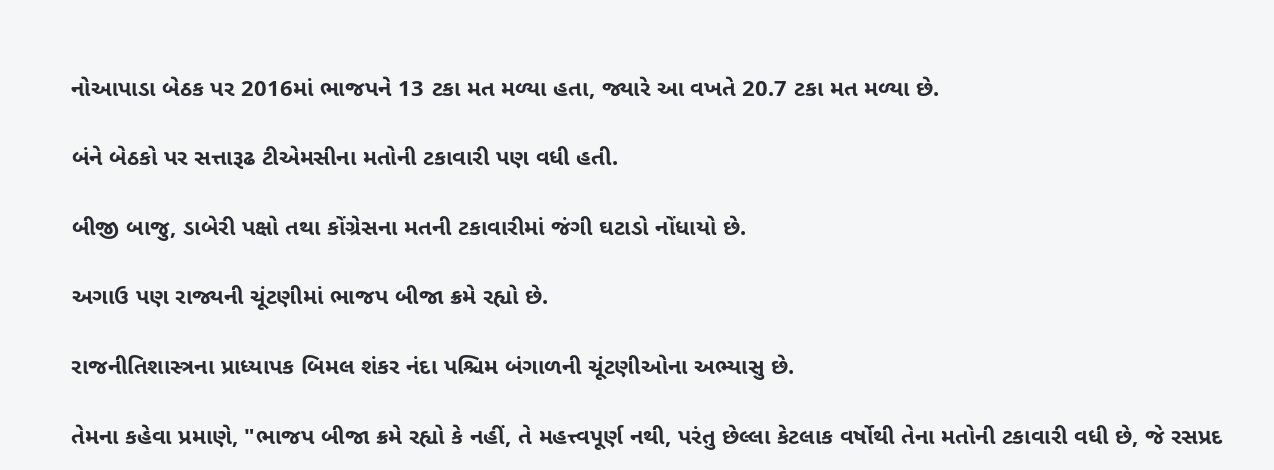નોઆપાડા બેઠક પર 2016માં ભાજપને 13 ટકા મત મળ્યા હતા, જ્યારે આ વખતે 20.7 ટકા મત મળ્યા છે.

બંને બેઠકો પર સત્તારૂઢ ટીએમસીના મતોની ટકાવારી પણ વધી હતી.

બીજી બાજુ, ડાબેરી પક્ષો તથા કોંગ્રેસના મતની ટકાવારીમાં જંગી ઘટાડો નોંધાયો છે.

અગાઉ પણ રાજ્યની ચૂંટણીમાં ભાજપ બીજા ક્રમે રહ્યો છે.

રાજનીતિશાસ્ત્રના પ્રાધ્યાપક બિમલ શંકર નંદા પશ્ચિમ બંગાળની ચૂંટણીઓના અભ્યાસુ છે.

તેમના કહેવા પ્રમાણે, "ભાજપ બીજા ક્રમે રહ્યો કે નહીં, તે મહત્ત્વપૂર્ણ નથી, પરંતુ છેલ્લા કેટલાક વર્ષોથી તેના મતોની ટકાવારી વધી છે, જે રસપ્રદ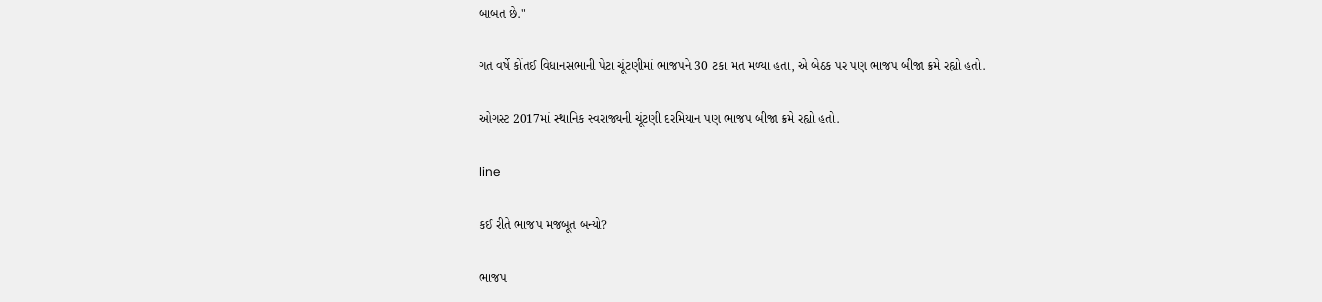બાબત છે."

ગત વર્ષે કોંતઈ વિધાનસભાની પેટા ચૂંટણીમાં ભાજપને 30 ટકા મત મળ્યા હતા, એ બેઠક પર પણ ભાજપ બીજા ક્રમે રહ્યો હતો.

ઓગસ્ટ 2017માં સ્થાનિક સ્વરાજ્યની ચૂંટણી દરમિયાન પણ ભાજપ બીજા ક્રમે રહ્યો હતો.

line

કઈ રીતે ભાજપ મજબૂત બન્યો?

ભાજપ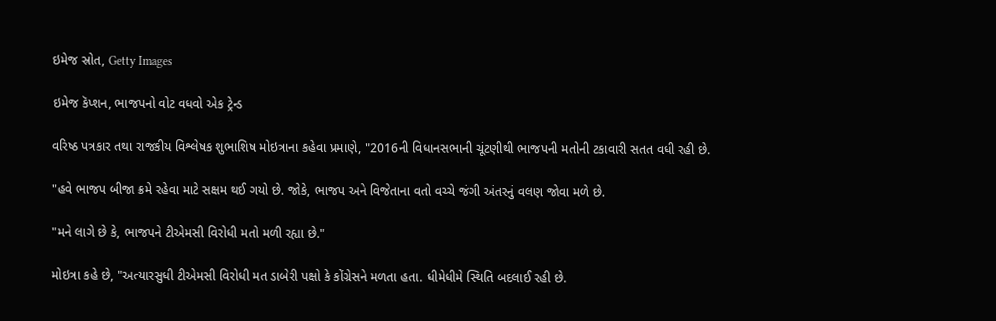ઇમેજ સ્રોત, Getty Images

ઇમેજ કૅપ્શન, ભાજપનો વોટ વધવો એક ટ્રેન્ડ

વરિષ્ઠ પત્રકાર તથા રાજકીય વિશ્લેષક શુભાશિષ મોઇત્રાના કહેવા પ્રમાણે, "2016ની વિધાનસભાની ચૂંટણીથી ભાજપની મતોની ટકાવારી સતત વધી રહી છે.

"હવે ભાજપ બીજા ક્રમે રહેવા માટે સક્ષમ થઈ ગયો છે. જોકે, ભાજપ અને વિજેતાના વતો વચ્ચે જંગી અંતરનું વલણ જોવા મળે છે.

"મને લાગે છે કે, ભાજપને ટીએમસી વિરોધી મતો મળી રહ્યા છે."

મોઇત્રા કહે છે, "અત્યારસુધી ટીએમસી વિરોધી મત ડાબેરી પક્ષો કે કોંગ્રેસને મળતા હતા. ધીમેધીમે સ્થિતિ બદલાઈ રહી છે.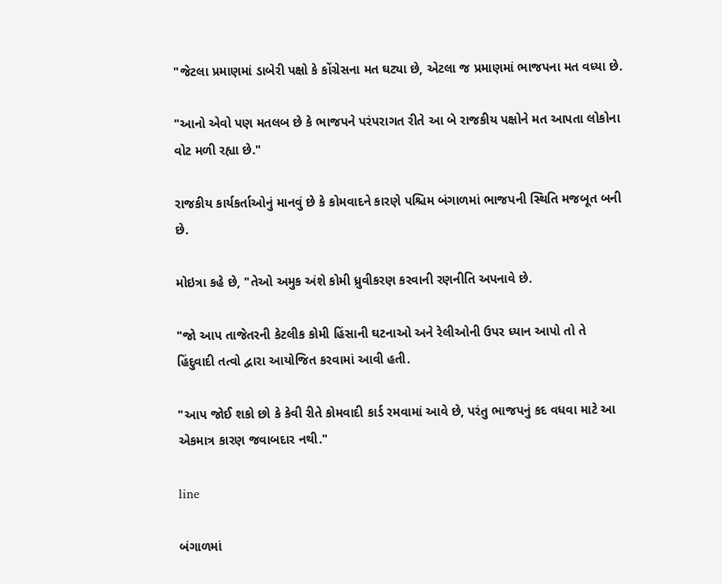"જેટલા પ્રમાણમાં ડાબેરી પક્ષો કે કોંગ્રેસના મત ઘટ્યા છે, એટલા જ પ્રમાણમાં ભાજપના મત વધ્યા છે.

"આનો એવો પણ મતલબ છે કે ભાજપને પરંપરાગત રીતે આ બે રાજકીય પક્ષોને મત આપતા લોકોના વોટ મળી રહ્યા છે."

રાજકીય કાર્યકર્તાઓનું માનવું છે કે કોમવાદને કારણે પશ્ચિમ બંગાળમાં ભાજપની સ્થિતિ મજબૂત બની છે.

મોઇત્રા કહે છે, "તેઓ અમુક અંશે કોમી ધ્રુવીકરણ કરવાની રણનીતિ અપનાવે છે.

"જો આપ તાજેતરની કેટલીક કોમી હિંસાની ઘટનાઓ અને રેલીઓની ઉપર ધ્યાન આપો તો તે હિંદુવાદી તત્વો દ્વારા આયોજિત કરવામાં આવી હતી.

"આપ જોઈ શકો છો કે કેવી રીતે કોમવાદી કાર્ડ રમવામાં આવે છે, પરંતુ ભાજપનું કદ વધવા માટે આ એકમાત્ર કારણ જવાબદાર નથી."

line

બંગાળમાં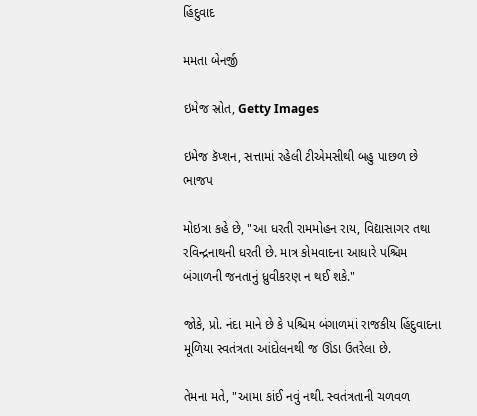હિંદુવાદ

મમતા બેનર્જી

ઇમેજ સ્રોત, Getty Images

ઇમેજ કૅપ્શન, સત્તામાં રહેલી ટીએમસીથી બહુ પાછળ છે ભાજપ

મોઇત્રા કહે છે, "આ ધરતી રામમોહન રાય, વિદ્યાસાગર તથા રવિન્દ્રનાથની ધરતી છે. માત્ર કોમવાદના આધારે પશ્ચિમ બંગાળની જનતાનું ધ્રુવીકરણ ન થઈ શકે."

જોકે, પ્રો. નંદા માને છે કે પશ્ચિમ બંગાળમાં રાજકીય હિંદુવાદના મૂળિયા સ્વતંત્રતા આંદોલનથી જ ઊંડા ઉતરેલા છે.

તેમના મતે, "આમા કાંઈ નવું નથી. સ્વતંત્રતાની ચળવળ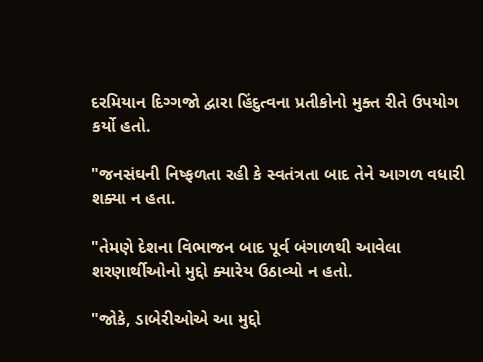દરમિયાન દિગ્ગજો દ્વારા હિંદુત્વના પ્રતીકોનો મુક્ત રીતે ઉપયોગ કર્યો હતો.

"જનસંઘની નિષ્ફળતા રહી કે સ્વતંત્રતા બાદ તેને આગળ વધારી શક્યા ન હતા.

"તેમણે દેશના વિભાજન બાદ પૂર્વ બંગાળથી આવેલા શરણાર્થીઓનો મુદ્દો ક્યારેય ઉઠાવ્યો ન હતો.

"જોકે, ડાબેરીઓએ આ મુદ્દો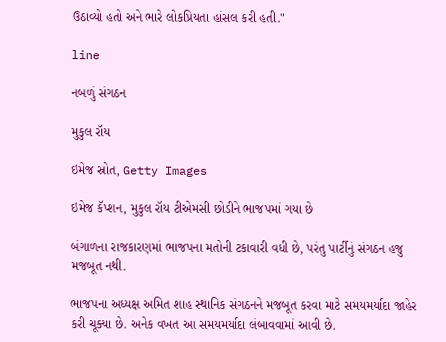ઉઠાવ્યો હતો અને ભારે લોકપ્રિયતા હાંસલ કરી હતી."

line

નબળું સંગઠન

મુકુલ રૉય

ઇમેજ સ્રોત, Getty Images

ઇમેજ કૅપ્શન, મુકુલ રૉય ટીએમસી છોડીને ભાજપમાં ગયા છે

બંગાળના રાજકારણમાં ભાજપના મતોની ટકાવારી વધી છે, પરંતુ પાર્ટીનું સંગઠન હજુ મજબૂત નથી.

ભાજપના અધ્યક્ષ અમિત શાહ સ્થાનિક સંગઠનને મજબૂત કરવા માટે સમયમર્યાદા જાહેર કરી ચૂક્યા છે. અનેક વખત આ સમયમર્યાદા લંબાવવામાં આવી છે.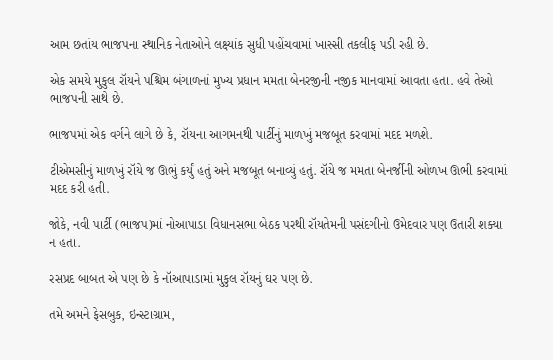આમ છતાંય ભાજપના સ્થાનિક નેતાઓને લક્ષ્યાંક સુધી પહોંચવામાં ખાસ્સી તકલીફ પડી રહી છે.

એક સમયે મુકુલ રૉયને પશ્ચિમ બંગાળનાં મુખ્ય પ્રધાન મમતા બેનરજીની નજીક માનવામાં આવતા હતા. હવે તેઓ ભાજપની સાથે છે.

ભાજપમાં એક વર્ગને લાગે છે કે, રૉયના આગમનથી પાર્ટીનું માળખું મજબૂત કરવામાં મદદ મળશે.

ટીએમસીનું માળખું રૉયે જ ઊભું કર્યું હતું અને મજબૂત બનાવ્યું હતું. રૉયે જ મમતા બેનર્જીની ઓળખ ઊભી કરવામાં મદદ કરી હતી.

જોકે, નવી પાર્ટી (ભાજપ)માં નોઆપાડા વિધાનસભા બેઠક પરથી રૉયતેમની પસંદગીનો ઉમેદવાર પણ ઉતારી શક્યા ન હતા.

રસપ્રદ બાબત એ પણ છે કે નૉઆપાડામાં મુકુલ રૉયનું ઘર પણ છે.

તમે અમને ફેસબુક, ઇન્સ્ટાગ્રામ,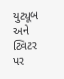યુટ્યૂબ અને ટ્વિટર પર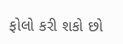ફોલો કરી શકો છો